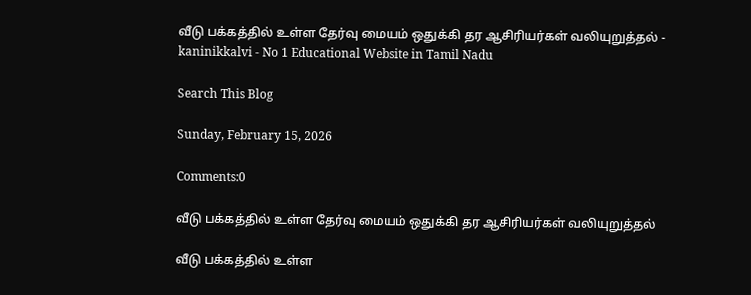வீடு பக்கத்தில் உள்ள தேர்வு மையம் ஒதுக்கி தர ஆசிரியர்கள் வலியுறுத்தல் - kaninikkalvi - No 1 Educational Website in Tamil Nadu

Search This Blog

Sunday, February 15, 2026

Comments:0

வீடு பக்கத்தில் உள்ள தேர்வு மையம் ஒதுக்கி தர ஆசிரியர்கள் வலியுறுத்தல்

வீடு பக்கத்தில் உள்ள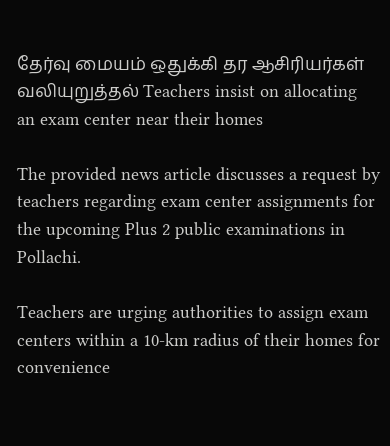தேர்வு மையம் ஒதுக்கி தர ஆசிரியர்கள் வலியுறுத்தல் Teachers insist on allocating an exam center near their homes

The provided news article discusses a request by teachers regarding exam center assignments for the upcoming Plus 2 public examinations in Pollachi.

Teachers are urging authorities to assign exam centers within a 10-km radius of their homes for convenience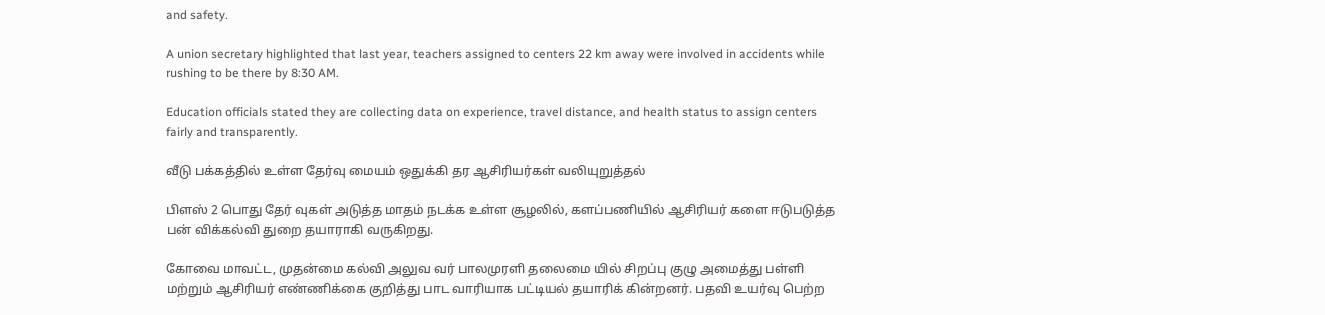and safety.

A union secretary highlighted that last year, teachers assigned to centers 22 km away were involved in accidents while rushing to be there by 8:30 AM.

Education officials stated they are collecting data on experience, travel distance, and health status to assign centers fairly and transparently.

வீடு பக்கத்தில் உள்ள தேர்வு மையம் ஒதுக்கி தர ஆசிரியர்கள் வலியுறுத்தல்

பிளஸ் 2 பொது தேர் வுகள் அடுத்த மாதம் நடக்க உள்ள சூழலில், களப்பணியில் ஆசிரியர் களை ஈடுபடுத்த பன் விக்கல்வி துறை தயாராகி வருகிறது.

கோவை மாவட்ட, முதன்மை கல்வி அலுவ வர் பாலமுரளி தலைமை யில் சிறப்பு குழு அமைத்து பள்ளி மற்றும் ஆசிரியர் எண்ணிக்கை குறித்து பாட வாரியாக பட்டியல் தயாரிக் கின்றனர். பதவி உயர்வு பெற்ற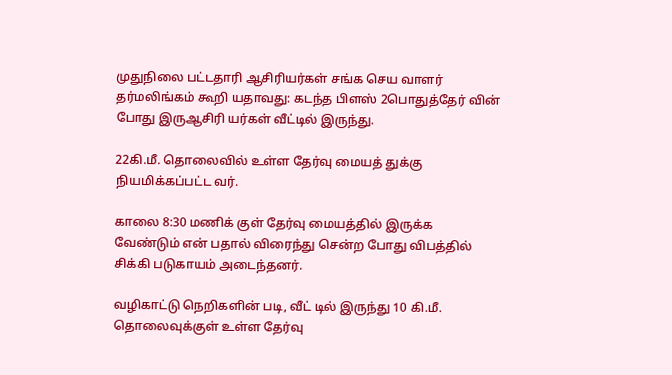முதுநிலை பட்டதாரி ஆசிரியர்கள் சங்க செய வாளர் தர்மலிங்கம் கூறி யதாவது: கடந்த பிளஸ் 2பொதுத்தேர் வின் போது இருஆசிரி யர்கள் வீட்டில் இருந்து.

22கி.மீ. தொலைவில் உள்ள தேர்வு மையத் துக்கு நியமிக்கப்பட்ட வர்.

காலை 8:30 மணிக் குள் தேர்வு மையத்தில் இருக்க வேண்டும் என் பதால் விரைந்து சென்ற போது விபத்தில் சிக்கி படுகாயம் அடைந்தனர்.

வழிகாட்டு நெறிகளின் படி, வீட் டில் இருந்து 10 கி.மீ. தொலைவுக்குள் உள்ள தேர்வு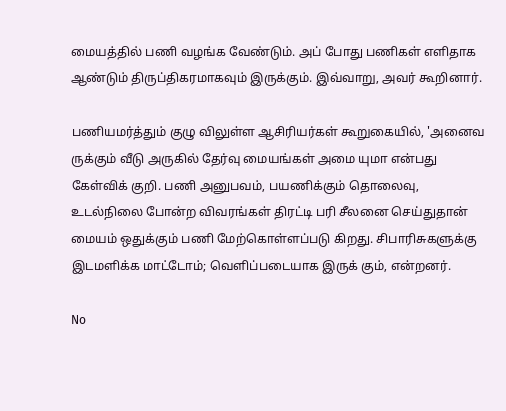மையத்தில் பணி வழங்க வேண்டும். அப் போது பணிகள் எளிதாக ஆண்டும் திருப்திகரமாகவும் இருக்கும். இவ்வாறு, அவர் கூறினார்.

பணியமர்த்தும் குழு விலுள்ள ஆசிரியர்கள் கூறுகையில், 'அனைவ ருக்கும் வீடு அருகில் தேர்வு மையங்கள் அமை யுமா என்பது கேள்விக் குறி. பணி அனுபவம், பயணிக்கும் தொலைவு, உடல்நிலை போன்ற விவரங்கள் திரட்டி பரி சீலனை செய்துதான் மையம் ஒதுக்கும் பணி மேற்கொள்ளப்படு கிறது. சிபாரிசுகளுக்கு இடமளிக்க மாட்டோம்; வெளிப்படையாக இருக் கும், என்றனர்.

No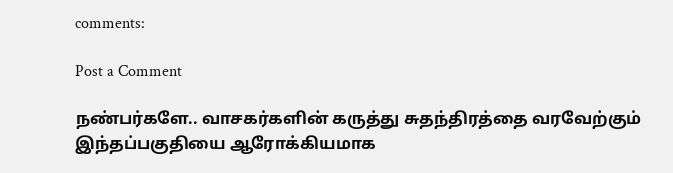comments:

Post a Comment

நண்பர்களே.. வாசகர்களின் கருத்து சுதந்திரத்தை வரவேற்கும் இந்தப்பகுதியை ஆரோக்கியமாக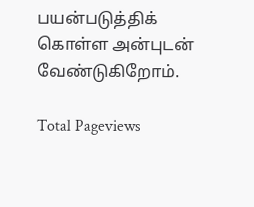பயன்படுத்திக் கொள்ள அன்புடன் வேண்டுகிறோம்.

Total Pageviews